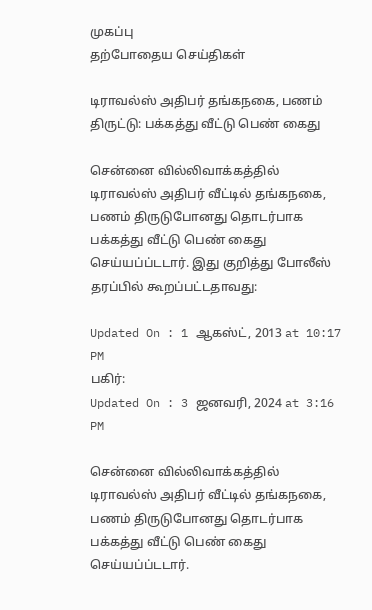முகப்பு
தற்போதைய செய்திகள்

டிராவல்ஸ் அதிபர் தங்கநகை, பணம் திருட்டு: பக்கத்து வீட்டு பெண் கைது

சென்னை வில்லிவாக்கத்தில் டிராவல்ஸ் அதிபர் வீட்டில் தங்கநகை, பணம் திருடுபோனது தொடர்பாக பக்கத்து வீட்டு பெண் கைது செய்யப்ப்டடார். இது குறித்து போலீஸ் தரப்பில் கூறப்பட்டதாவது:

Updated On : 1 ஆகஸ்ட், 2013 at 10:17 PM
பகிர்:
Updated On : 3 ஜனவரி, 2024 at 3:16 PM

சென்னை வில்லிவாக்கத்தில் டிராவல்ஸ் அதிபர் வீட்டில் தங்கநகை, பணம் திருடுபோனது தொடர்பாக பக்கத்து வீட்டு பெண் கைது செய்யப்ப்டடார்.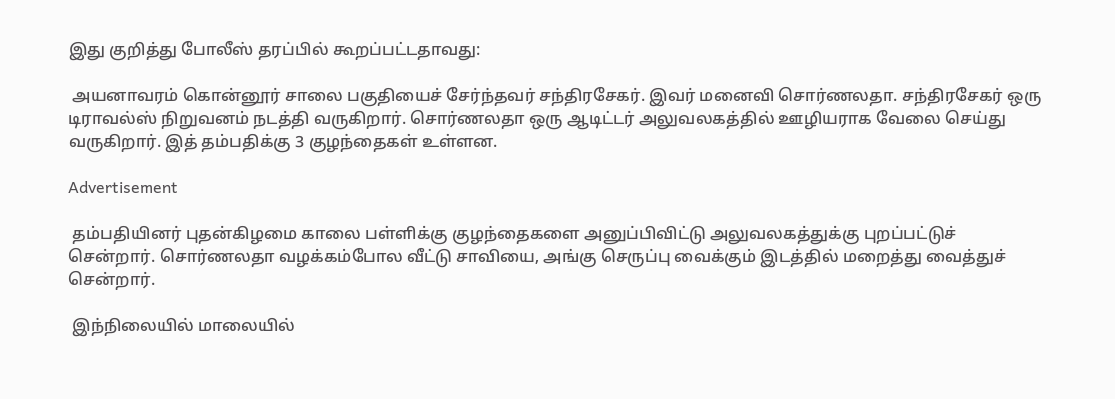இது குறித்து போலீஸ் தரப்பில் கூறப்பட்டதாவது:

 அயனாவரம் கொன்னூர் சாலை பகுதியைச் சேர்ந்தவர் சந்திரசேகர். இவர் மனைவி சொர்ணலதா. சந்திரசேகர் ஒரு டிராவல்ஸ் நிறுவனம் நடத்தி வருகிறார். சொர்ணலதா ஒரு ஆடிட்டர் அலுவலகத்தில் ஊழியராக வேலை செய்து வருகிறார். இத் தம்பதிக்கு 3 குழந்தைகள் உள்ளன.

Advertisement

 தம்பதியினர் புதன்கிழமை காலை பள்ளிக்கு குழந்தைகளை அனுப்பிவிட்டு அலுவலகத்துக்கு புறப்பட்டுச் சென்றார். சொர்ணலதா வழக்கம்போல வீட்டு சாவியை, அங்கு செருப்பு வைக்கும் இடத்தில் மறைத்து வைத்துச் சென்றார்.

 இந்நிலையில் மாலையில்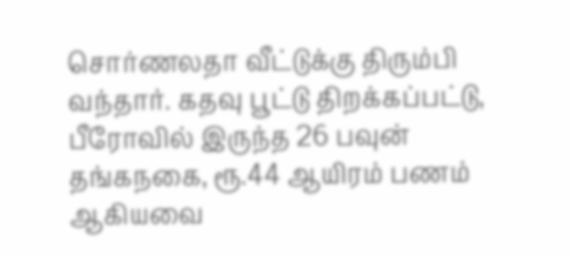சொர்ணலதா வீட்டுக்கு திரும்பி வந்தார். கதவு பூட்டு திறக்கப்பட்டு, பீரோவில் இருந்த 26 பவுன் தங்கநகை, ரூ.44 ஆயிரம் பணம் ஆகியவை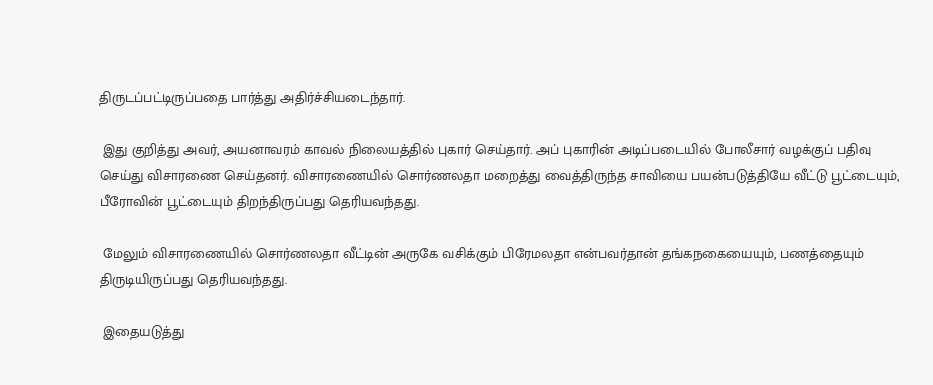திருடப்பட்டிருப்பதை பார்த்து அதிர்ச்சியடைந்தார்.

 இது குறித்து அவர், அயனாவரம் காவல் நிலையத்தில் புகார் செய்தார். அப் புகாரின் அடிப்படையில் போலீசார் வழக்குப் பதிவு செய்து விசாரணை செய்தனர். விசாரணையில் சொர்ணலதா மறைத்து வைத்திருந்த சாவியை பயன்படுத்தியே வீட்டு பூட்டையும், பீரோவின் பூட்டையும் திறந்திருப்பது தெரியவந்தது.

 மேலும் விசாரணையில் சொர்ணலதா வீட்டின் அருகே வசிக்கும் பிரேமலதா என்பவர்தான் தங்கநகையையும், பணத்தையும் திருடியிருப்பது தெரியவந்தது.

 இதையடுத்து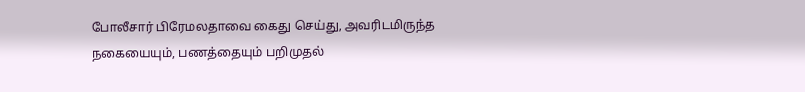போலீசார் பிரேமலதாவை கைது செய்து, அவரிடமிருந்த நகையையும், பணத்தையும் பறிமுதல்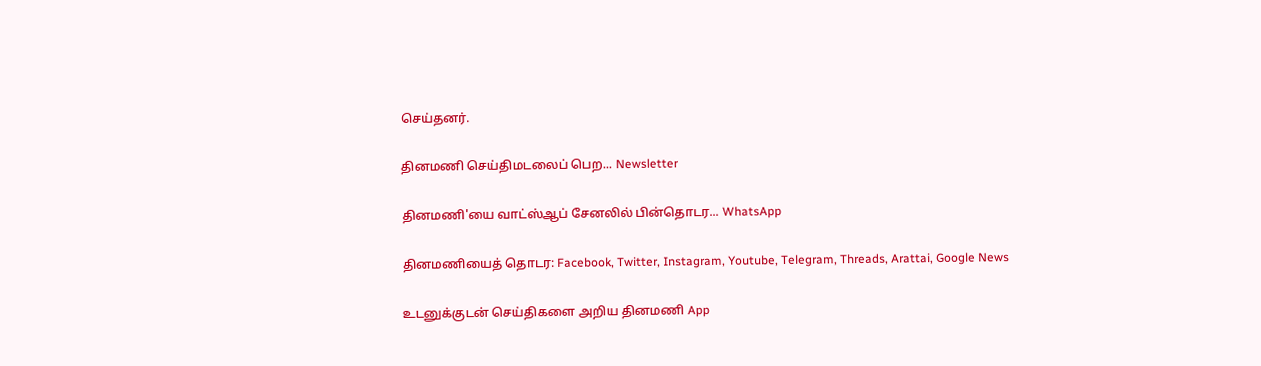செய்தனர்.

தினமணி செய்திமடலைப் பெற... Newsletter

தினமணி'யை வாட்ஸ்ஆப் சேனலில் பின்தொடர... WhatsApp

தினமணியைத் தொடர: Facebook, Twitter, Instagram, Youtube, Telegram, Threads, Arattai, Google News

உடனுக்குடன் செய்திகளை அறிய தினமணி App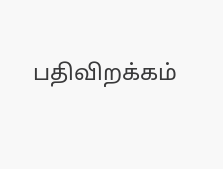பதிவிறக்கம்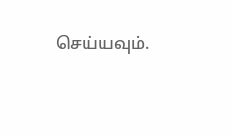செய்யவும்.